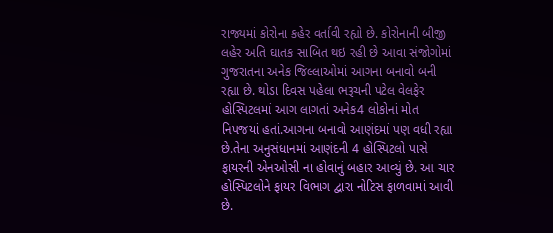રાજ્યમાં કોરોના કહેર વર્તાવી રહ્યો છે. કોરોનાની બીજી લહેર અતિ ઘાતક સાબિત થઇ રહી છે આવા સંજોગોમાં ગુજરાતના અનેક જિલ્લાઓમાં આગના બનાવો બની રહ્યા છે. થોડા દિવસ પહેલા ભરૂચની પટેલ વેલફેર હોસ્પિટલમાં આગ લાગતાં અનેક4 લોકોનાં મોત નિપજયાં હતાં.આગના બનાવો આણંદમાં પણ વધી રહ્યા છે.તેના અનુસંધાનમાં આણંદની 4 હોસ્પિટલો પાસે ફાયરની એનઓસી ના હોવાનું બહાર આવ્યું છે. આ ચાર હોસ્પિટલોને ફાયર વિભાગ દ્વારા નોટિસ ફાળવામાં આવી છે.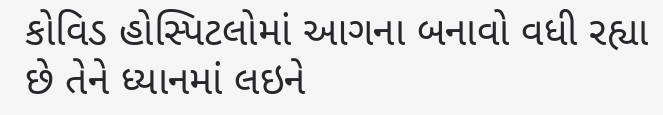કોવિડ હોસ્પિટલોમાં આગના બનાવો વધી રહ્યા છે તેને ધ્યાનમાં લઇને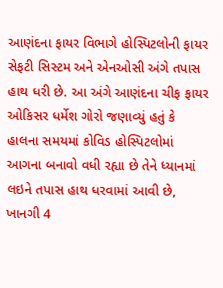આણંદના ફાયર વિભાગે હોસ્પિટલોની ફાયર સેફટી સિસ્ટમ અને એનઓસી અંગે તપાસ હાથ ધરી છે. આ અંગે આણંદના ચીફ ફાયર ઓકિસર ધર્મેશ ગોરો જણાવ્યું હતું કે હાલના સમયમાં કોવિડ હોસ્પિટલોમાં આગના બનાવો વધી રહ્યા છે તેને ધ્યાનમાં લઇને તપાસ હાથ ધરવામાં આવી છે, ખાનગી 4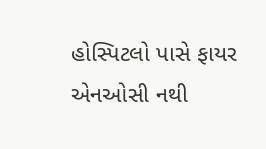હોસ્પિટલો પાસે ફાયર એનઓસી નથી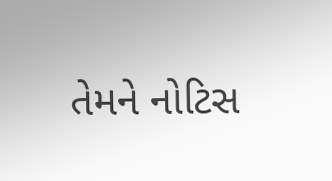તેમને નોટિસ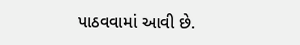પાઠવવામાં આવી છે.